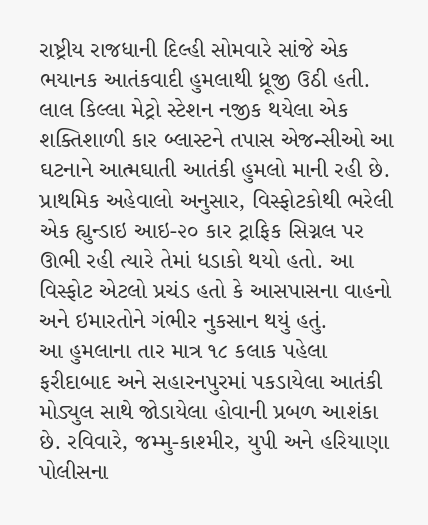રાષ્ટ્રીય રાજધાની દિલ્હી સોમવારે સાંજે એક ભયાનક આતંકવાદી હુમલાથી ધ્રૂજી ઉઠી હતી. લાલ કિલ્લા મેટ્રો સ્ટેશન નજીક થયેલા એક શક્તિશાળી કાર બ્લાસ્ટને તપાસ એજન્સીઓ આ ઘટનાને આત્મઘાતી આતંકી હુમલો માની રહી છે.
પ્રાથમિક અહેવાલો અનુસાર, વિસ્ફોટકોથી ભરેલી એક હ્યુન્ડાઇ આઇ-૨૦ કાર ટ્રાફિક સિગ્નલ પર ઊભી રહી ત્યારે તેમાં ધડાકો થયો હતો. આ વિસ્ફોટ એટલો પ્રચંડ હતો કે આસપાસના વાહનો અને ઇમારતોને ગંભીર નુકસાન થયું હતું.
આ હુમલાના તાર માત્ર ૧૮ કલાક પહેલા ફરીદાબાદ અને સહારનપુરમાં પકડાયેલા આતંકી મોડ્યુલ સાથે જોડાયેલા હોવાની પ્રબળ આશંકા છે. રવિવારે, જમ્મુ-કાશ્મીર, યુપી અને હરિયાણા પોલીસના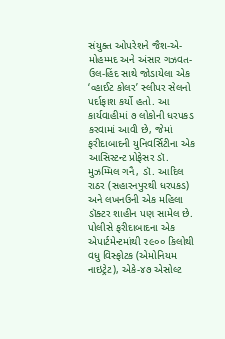સંયુક્ત ઓપરેશને જૈશ-એ-મોહમ્મદ અને અંસાર ગઝવત-ઉલ-હિંદ સાથે જોડાયેલા એક ‘વ્હાઈટ કોલર’ સ્લીપર સેલનો પર્દાફાશ કર્યો હતો. આ કાર્યવાહીમાં ૭ લોકોની ધરપકડ કરવામાં આવી છે, જેમાં ફરીદાબાદની યુનિવર્સિટીના એક આસિસ્ટન્ટ પ્રોફેસર ડૉ. મુઝમ્મિલ ગનૈ, ડૉ. આદિલ રાઠર (સહારનપુરથી ધરપકડ) અને લખનઉની એક મહિલા ડૉક્ટર શાહીન પણ સામેલ છે.
પોલીસે ફરીદાબાદના એક એપાર્ટમેન્ટમાંથી ૨૯૦૦ કિલોથી વધુ વિસ્ફોટક (એમોનિયમ નાઇટ્રેટ), એકે-૪૭ એસોલ્ટ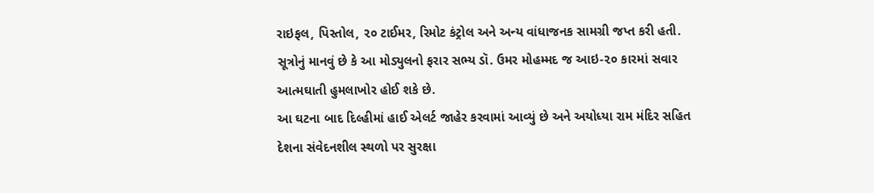રાઇફલ, પિસ્તોલ, ૨૦ ટાઈમર, રિમોટ કંટ્રોલ અને અન્ય વાંધાજનક સામગ્રી જપ્ત કરી હતી.
સૂત્રોનું માનવું છે કે આ મોડ્યુલનો ફરાર સભ્ય ડૉ. ઉમર મોહમ્મદ જ આઇ-૨૦ કારમાં સવાર આત્મઘાતી હુમલાખોર હોઈ શકે છે.
આ ઘટના બાદ દિલ્હીમાં હાઈ એલર્ટ જાહેર કરવામાં આવ્યું છે અને અયોધ્યા રામ મંદિર સહિત દેશના સંવેદનશીલ સ્થળો પર સુરક્ષા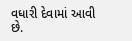વધારી દેવામાં આવી છે.